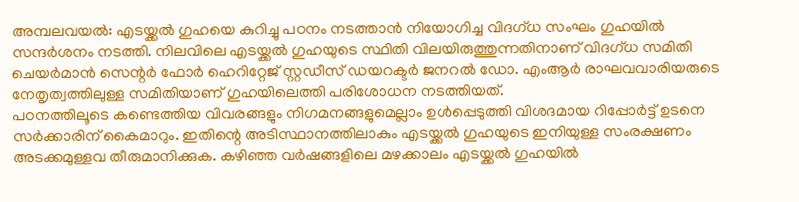അമ്പലവയൽ: എടയ്ക്കൽ ഗുഹയെ കുറിച്ചു പഠനം നടത്താൻ നിയോഗിച്ച വിദഗ്ധ സംഘം ഗുഹയിൽ സന്ദർശനം നടത്തി. നിലവിലെ എടയ്ക്കൽ ഗുഹയുടെ സ്ഥിതി വിലയിരുത്തുന്നതിനാണ് വിദഗ്ധ സമിതി ചെയർമാൻ സെന്റർ ഫോർ ഹെറിറ്റേജ് സ്റ്റഡീസ് ഡയറക്ടർ ജനറൽ ഡോ. എംആർ രാഘവവാരിയരുടെ നേതൃത്വത്തിലുള്ള സമിതിയാണ് ഗുഹയിലെത്തി പരിശോധന നടത്തിയത്.
പഠനത്തിലൂടെ കണ്ടെത്തിയ വിവരങ്ങളും നിഗമനങ്ങളുമെല്ലാം ഉൾപ്പെടുത്തി വിശദമായ റിപ്പോർട്ട് ഉടനെ സർക്കാരിന് കൈമാറും. ഇതിന്റെ അടിസ്ഥാനത്തിലാകും എടയ്ക്കൽ ഗുഹയുടെ ഇനിയുള്ള സംരക്ഷണം അടക്കമുള്ളവ തീരുമാനിക്കുക. കഴിഞ്ഞ വർഷങ്ങളിലെ മഴക്കാലം എടയ്ക്കൽ ഗുഹയിൽ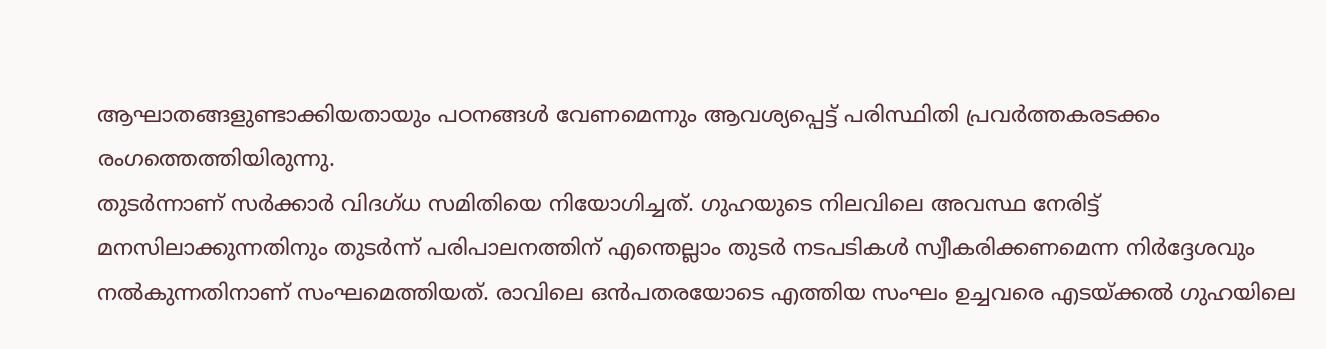ആഘാതങ്ങളുണ്ടാക്കിയതായും പഠനങ്ങൾ വേണമെന്നും ആവശ്യപ്പെട്ട് പരിസ്ഥിതി പ്രവർത്തകരടക്കം രംഗത്തെത്തിയിരുന്നു.
തുടർന്നാണ് സർക്കാർ വിദഗ്ധ സമിതിയെ നിയോഗിച്ചത്. ഗുഹയുടെ നിലവിലെ അവസ്ഥ നേരിട്ട് മനസിലാക്കുന്നതിനും തുടർന്ന് പരിപാലനത്തിന് എന്തെല്ലാം തുടർ നടപടികൾ സ്വീകരിക്കണമെന്ന നിർദ്ദേശവും നൽകുന്നതിനാണ് സംഘമെത്തിയത്. രാവിലെ ഒൻപതരയോടെ എത്തിയ സംഘം ഉച്ചവരെ എടയ്ക്കൽ ഗുഹയിലെ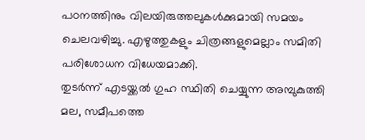പഠനത്തിനും വിലയിരുത്തലുകൾക്കുമായി സമയം ചെലവഴിച്ചു. എഴുത്തുകളും ചിത്രങ്ങളുമെല്ലാം സമിതി പരിശോധന വിധേയമാക്കി.
തുടർന്ന് എടയ്ക്കൽ ഗുഹ സ്ഥിതി ചെയ്യുന്ന അമ്പുകുത്തി മല, സമീപത്തെ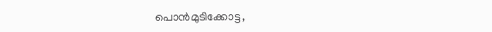പൊൻമുടിക്കോട്ട,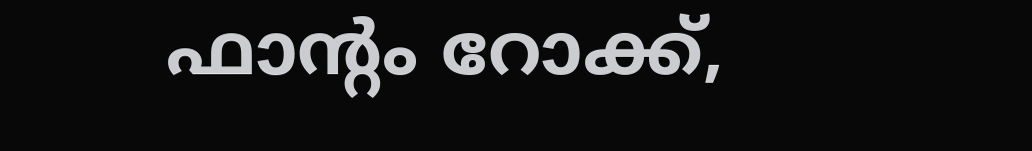ഫാന്റം റോക്ക്,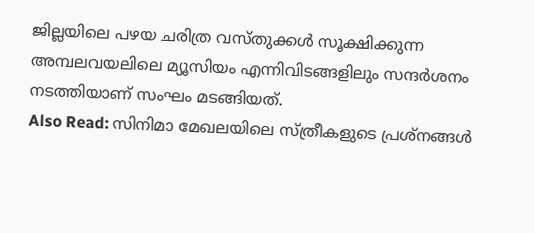ജില്ലയിലെ പഴയ ചരിത്ര വസ്തുക്കൾ സൂക്ഷിക്കുന്ന അമ്പലവയലിലെ മ്യൂസിയം എന്നിവിടങ്ങളിലും സന്ദർശനം നടത്തിയാണ് സംഘം മടങ്ങിയത്.
Also Read: സിനിമാ മേഖലയിലെ സ്ത്രീകളുടെ പ്രശ്നങ്ങൾ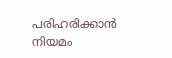പരിഹരിക്കാൻ നിയമം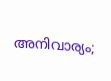അനിവാര്യം;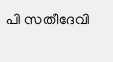പി സതീദേവി